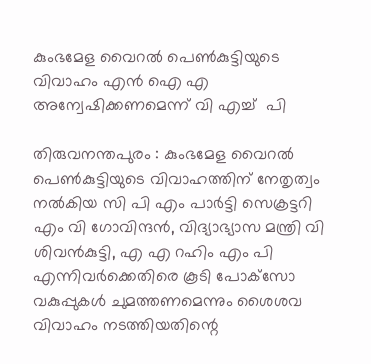കുംഭമേള വൈറല്‍ പെണ്‍കുട്ടിയുടെ വിവാഹം എന്‍ ഐ എ അന്വേഷിക്കണമെന്ന് വി എച്ച്  പി

തിരുവനന്തപുരം : കുംഭമേള വൈറല്‍ പെണ്‍കുട്ടിയുടെ വിവാഹത്തിന് നേതൃത്വം നല്‍കിയ സി പി എം പാര്‍ട്ടി സെക്രട്ടറി എം വി ഗോവിന്ദന്‍, വിദ്യാഭ്യാസ മന്ത്രി വി ശിവന്‍കുട്ടി, എ എ റഹിം എം പി എന്നിവര്‍ക്കെതിരെ കൂടി പോക്‌സോ വകുപ്പുകള്‍ ചുമത്തണമെന്നും ശൈശവ വിവാഹം നടത്തിയതിന്റെ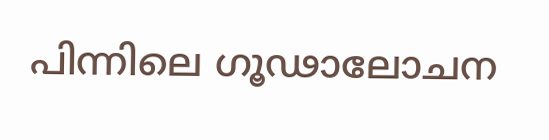പിന്നിലെ ഗൂഢാലോചന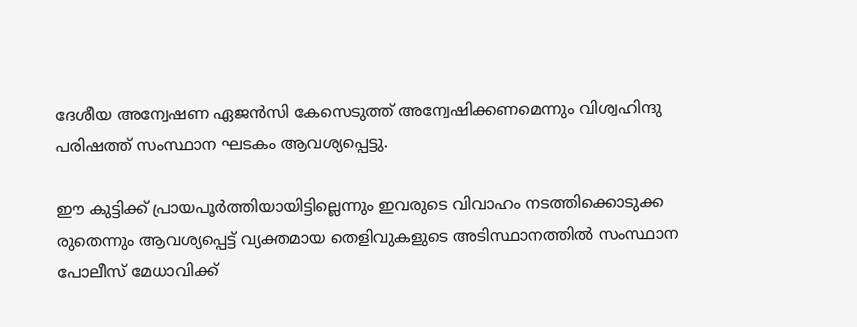ദേശീയ അന്വേഷണ ഏജന്‍സി കേസെടുത്ത് അന്വേഷിക്കണമെന്നും വിശ്വഹിന്ദു പരിഷത്ത് സംസ്ഥാന ഘടകം ആവശ്യപ്പെട്ടു.

ഈ കുട്ടിക്ക് പ്രായപൂര്‍ത്തിയായിട്ടില്ലെന്നും ഇവരുടെ വിവാഹം നടത്തിക്കൊടുക്ക രുതെന്നും ആവശ്യപ്പെട്ട് വ്യക്തമായ തെളിവുകളുടെ അടിസ്ഥാനത്തില്‍ സംസ്ഥാന പോലീസ് മേധാവിക്ക്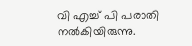വി എച്ച് പി പരാതി നല്‍കിയിരുന്നു.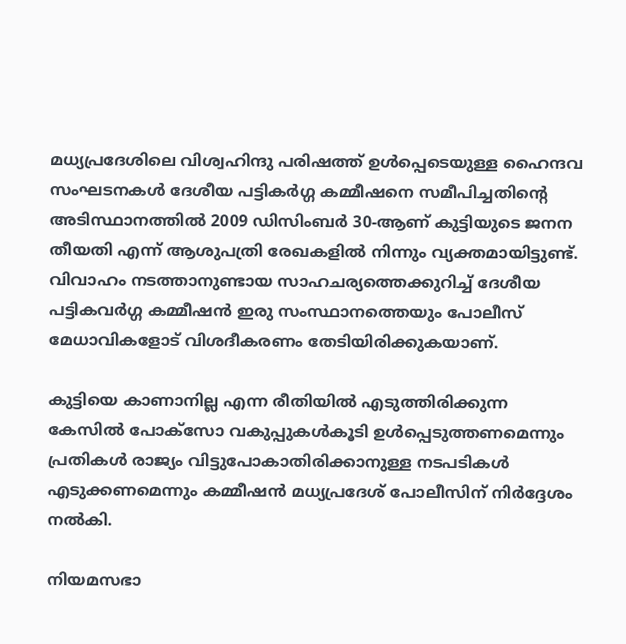മധ്യപ്രദേശിലെ വിശ്വഹിന്ദു പരിഷത്ത് ഉള്‍പ്പെടെയുള്ള ഹൈന്ദവ സംഘടനകള്‍ ദേശീയ പട്ടികര്‍ഗ്ഗ കമ്മീഷനെ സമീപിച്ചതിന്റെ അടിസ്ഥാനത്തില്‍ 2009 ഡിസിംബര്‍ 30-ആണ് കുട്ടിയുടെ ജനന തീയതി എന്ന് ആശുപത്രി രേഖകളില്‍ നിന്നും വ്യക്തമായിട്ടുണ്ട്. വിവാഹം നടത്താനുണ്ടായ സാഹചര്യത്തെക്കുറിച്ച് ദേശീയ പട്ടികവര്‍ഗ്ഗ കമ്മീഷന്‍ ഇരു സംസ്ഥാനത്തെയും പോലീസ് മേധാവികളോട് വിശദീകരണം തേടിയിരിക്കുകയാണ്.

കുട്ടിയെ കാണാനില്ല എന്ന രീതിയില്‍ എടുത്തിരിക്കുന്ന കേസില്‍ പോക്‌സോ വകുപ്പുകള്‍കൂടി ഉള്‍പ്പെടുത്തണമെന്നും പ്രതികള്‍ രാജ്യം വിട്ടുപോകാതിരിക്കാനുള്ള നടപടികള്‍ എടുക്കണമെന്നും കമ്മീഷന്‍ മധ്യപ്രദേശ് പോലീസിന് നിര്‍ദ്ദേശം നല്‍കി.

നിയമസഭാ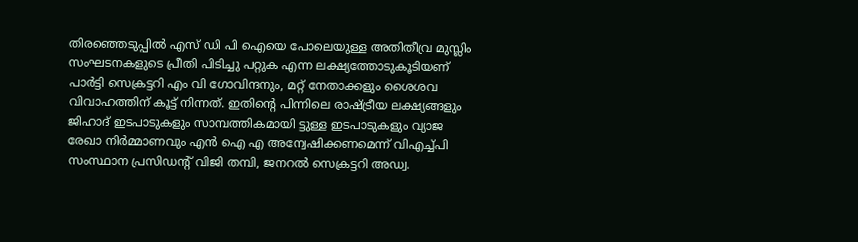തിരഞ്ഞെടുപ്പില്‍ എസ് ഡി പി ഐയെ പോലെയുള്ള അതിതീവ്ര മുസ്ലിം സംഘടനകളുടെ പ്രീതി പിടിച്ചു പറ്റുക എന്ന ലക്ഷ്യത്തോടുകൂടിയണ് പാര്‍ട്ടി സെക്രട്ടറി എം വി ഗോവിന്ദനും, മറ്റ് നേതാക്കളും ശൈശവ വിവാഹത്തിന് കൂട്ട് നിന്നത്. ഇതിന്റെ പിന്നിലെ രാഷ്ട്രീയ ലക്ഷ്യങ്ങളും ജിഹാദ് ഇടപാടുകളും സാമ്പത്തികമായി ട്ടുള്ള ഇടപാടുകളും വ്യാജ രേഖാ നിര്‍മ്മാണവും എന്‍ ഐ എ അന്വേഷിക്കണമെന്ന് വിഎച്ച്പി സംസ്ഥാന പ്രസിഡന്റ് വിജി തമ്പി, ജനറല്‍ സെക്രട്ടറി അഡ്വ.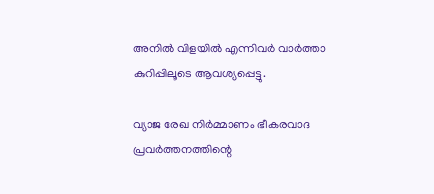അനില്‍ വിളയില്‍ എന്നിവര്‍ വാര്‍ത്താ കുറിപ്പിലൂടെ ആവശ്യപ്പെട്ടു.

വ്യാജ രേഖ നിര്‍മ്മാണം ഭീകരവാദ പ്രവര്‍ത്തനത്തിന്റെ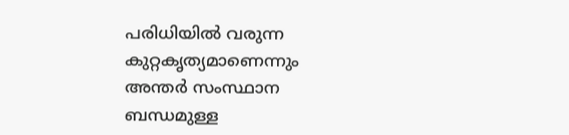പരിധിയില്‍ വരുന്ന കുറ്റകൃത്യമാണെന്നും അന്തര്‍ സംസ്ഥാന ബന്ധമുള്ള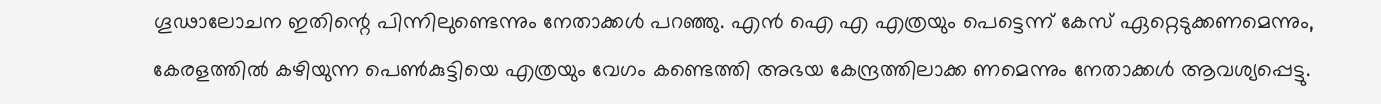ഗൂഢാലോചന ഇതിന്റെ പിന്നിലുണ്ടെന്നും നേതാക്കള്‍ പറഞ്ഞു. എന്‍ ഐ എ എത്രയും പെട്ടെന്ന് കേസ് ഏറ്റെടുക്കണമെന്നും, കേരളത്തില്‍ കഴിയുന്ന പെണ്‍കുട്ടിയെ എത്രയും വേഗം കണ്ടെത്തി അഭയ കേന്ദ്രത്തിലാക്ക ണമെന്നും നേതാക്കള്‍ ആവശ്യപ്പെട്ടു.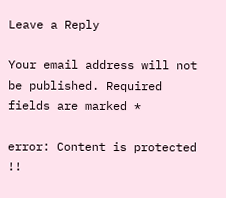Leave a Reply

Your email address will not be published. Required fields are marked *

error: Content is protected !!